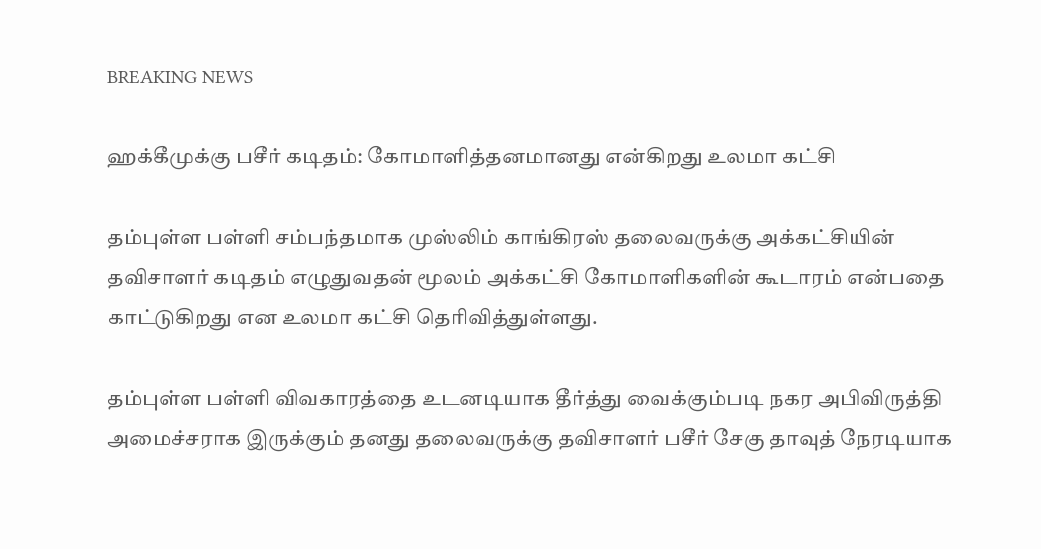BREAKING NEWS

ஹக்கீமுக்கு பசீர் கடிதம்: கோமாளித்தனமானது என்கிறது உலமா கட்சி

தம்புள்ள பள்ளி சம்பந்தமாக முஸ்லிம் காங்கிரஸ் தலைவருக்கு அக்கட்சியின் தவிசாளர் கடிதம் எழுதுவதன் மூலம் அக்கட்சி கோமாளிகளின் கூடாரம் என்பதை காட்டுகிறது என உலமா கட்சி தெரிவித்துள்ளது.

தம்புள்ள பள்ளி விவகாரத்தை உடனடியாக தீர்த்து வைக்கும்படி நகர அபிவிருத்தி அமைச்சராக இருக்கும் தனது தலைவருக்கு தவிசாளர் பசீர் சேகு தாவுத் நேரடியாக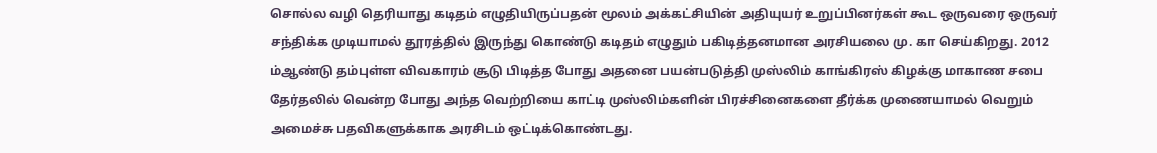சொல்ல வழி தெரியாது கடிதம் எழுதியிருப்பதன் மூலம் அக்கட்சியின் அதியுயர் உறுப்பினர்கள் கூட ஒருவரை ஒருவர் சந்திக்க முடியாமல் தூரத்தில் இருந்து கொண்டு கடிதம் எழுதும் பகிடித்தனமான அரசியலை மு. கா செய்கிறது. 2012 ம்ஆண்டு தம்புள்ள விவகாரம் சூடு பிடித்த போது அதனை பயன்படுத்தி முஸ்லிம் காங்கிரஸ் கிழக்கு மாகாண சபை தேர்தலில் வென்ற போது அந்த வெற்றியை காட்டி முஸ்லிம்களின் பிரச்சினைகளை தீர்க்க முணையாமல் வெறும் அமைச்சு பதவிகளுக்காக அரசிடம் ஒட்டிக்கொண்டது.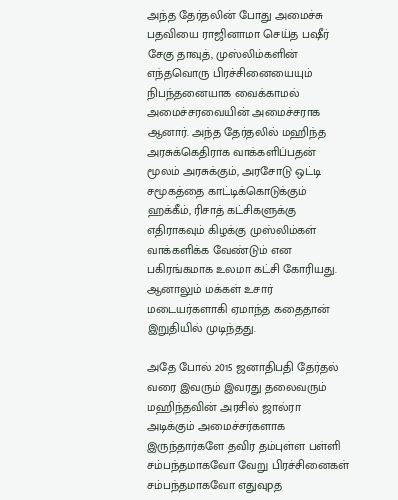அந்த தேர்தலின் போது அமைச்சு பதவியை ராஜினாமா செய்த பஷீர் சேகு தாவுத், முஸ்லிம்களின் எந்தவொரு பிரச்சினையையும் நிபந்தனையாக வைக்காமல் அமைச்சரவையின் அமைச்சராக ஆனார். அந்த தேர்தலில் மஹிந்த அரசுக்கெதிராக வாக்களிப்பதன் மூலம் அரசுக்கும், அரசோடு ஒட்டி சமூகத்தை காட்டிக்கொடுக்கும் ஹக்கீம், ரிசாத் கட்சிகளுக்கு எதிராகவும் கிழக்கு முஸ்லிம்கள் வாக்களிக்க வேண்டும் என பகிரங்கமாக உலமா கட்சி கோரியது. ஆனாலும் மக்கள் உசார் மடையர்களாகி ஏமாந்த கதைதான் இறுதியில் முடிந்தது.

அதே போல் 2015 ஜனாதிபதி தேர்தல் வரை இவரும் இவரது தலைவரும் மஹிந்தவின் அரசில் ஜால்ரா அடிக்கும் அமைச்சர்களாக இருந்தார்களே தவிர தம்புள்ள பள்ளி சம்பந்தமாகவோ வேறு பிரச்சினைகள் சம்பந்தமாகவோ எதுவுpத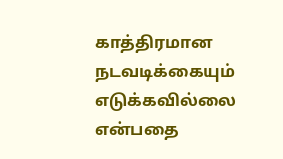காத்திரமான நடவடிக்கையும் எடுக்கவில்லை என்பதை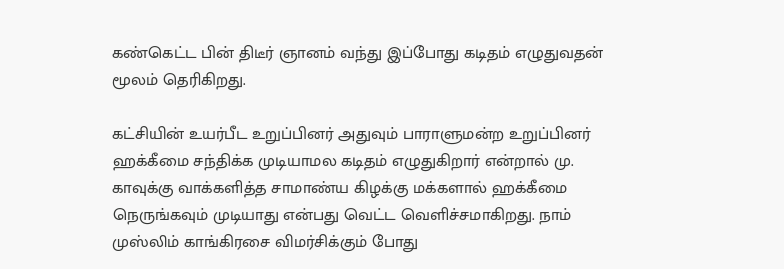கண்கெட்ட பின் திடீர் ஞானம் வந்து இப்போது கடிதம் எழுதுவதன் மூலம் தெரிகிறது.

கட்சியின் உயர்பீட உறுப்பினர் அதுவும் பாராளுமன்ற உறுப்பினர் ஹக்கீமை சந்திக்க முடியாமல கடிதம் எழுதுகிறார் என்றால் மு. காவுக்கு வாக்களித்த சாமாண்ய கிழக்கு மக்களால் ஹக்கீமை நெருங்கவும் முடியாது என்பது வெட்ட வெளிச்சமாகிறது. நாம் முஸ்லிம் காங்கிரசை விமர்சிக்கும் போது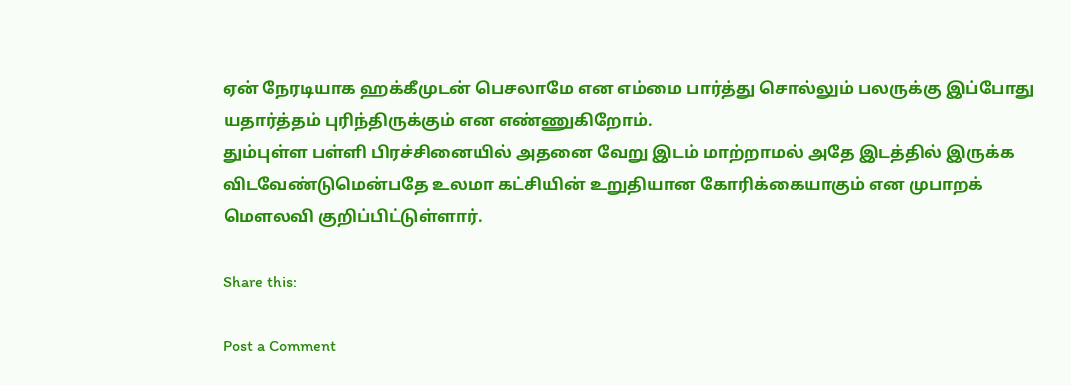ஏன் நேரடியாக ஹக்கீமுடன் பெசலாமே என எம்மை பார்த்து சொல்லும் பலருக்கு இப்போது யதார்த்தம் புரிந்திருக்கும் என எண்ணுகிறோம்.
தும்புள்ள பள்ளி பிரச்சினையில் அதனை வேறு இடம் மாற்றாமல் அதே இடத்தில் இருக்க விடவேண்டுமென்பதே உலமா கட்சியின் உறுதியான கோரிக்கையாகும் என முபாறக் மௌலவி குறிப்பிட்டுள்ளார்.

Share this:

Post a Comment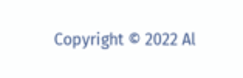Copyright © 2022 Al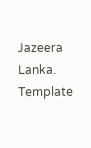Jazeera Lanka. Template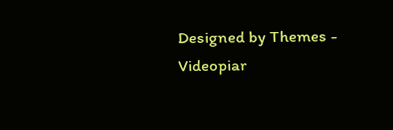Designed by Themes - Videopiar